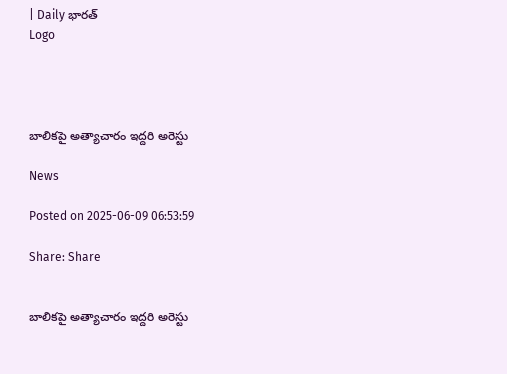| Daily భారత్
Logo




బాలికపై అత్యాచారం ఇద్దరి అరెస్టు

News

Posted on 2025-06-09 06:53:59

Share: Share


బాలికపై అత్యాచారం ఇద్దరి అరెస్టు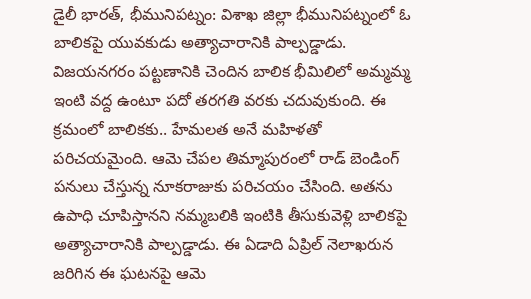డైలీ భారత్, భీమునిపట్నం: విశాఖ జిల్లా భీమునిపట్నంలో ఓ బాలికపై యువకుడు అత్యాచారానికి పాల్పడ్డాడు. విజయనగరం పట్టణానికి చెందిన బాలిక భీమిలిలో అమ్మమ్మ ఇంటి వద్ద ఉంటూ పదో తరగతి వరకు చదువుకుంది. ఈ క్రమంలో బాలికకు.. హేమలత అనే మహిళతో పరిచయమైంది. ఆమె చేపల తిమ్మాపురంలో రాడ్‌ బెండింగ్‌ పనులు చేస్తున్న నూకరాజుకు పరిచయం చేసింది. అతను ఉపాధి చూపిస్తానని నమ్మబలికి ఇంటికి తీసుకువెళ్లి బాలికపై అత్యాచారానికి పాల్పడ్డాడు. ఈ ఏడాది ఏప్రిల్‌ నెలాఖరున జరిగిన ఈ ఘటనపై ఆమె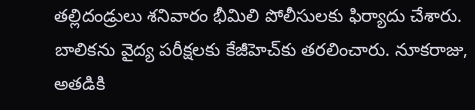తల్లిదండ్రులు శనివారం భీమిలి పోలీసులకు ఫిర్యాదు చేశారు. బాలికను వైద్య పరీక్షలకు కేజీహెచ్‌కు తరలించారు. నూకరాజు, అతడికి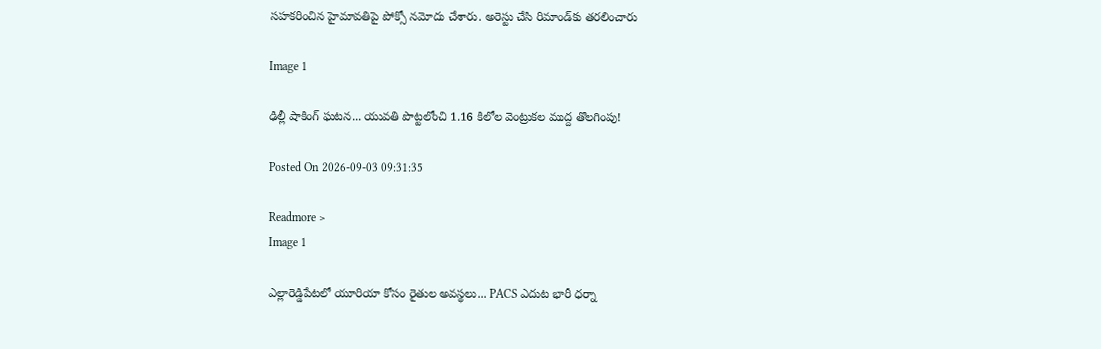సహకరించిన హైమావతిపై పోక్సో నమోదు చేశారు. అరెస్టు చేసి రిమాండ్‌కు తరలించారు

Image 1

ఢిల్లీ షాకింగ్ ఘటన... యువతి పొట్టలోంచి 1.16 కిలోల వెంట్రుకల ముద్ద తొలగింపు!

Posted On 2026-09-03 09:31:35

Readmore >
Image 1

ఎల్లారెడ్డిపేటలో యూరియా కోసం రైతుల అవస్థలు... PACS ఎదుట భారీ ధర్నా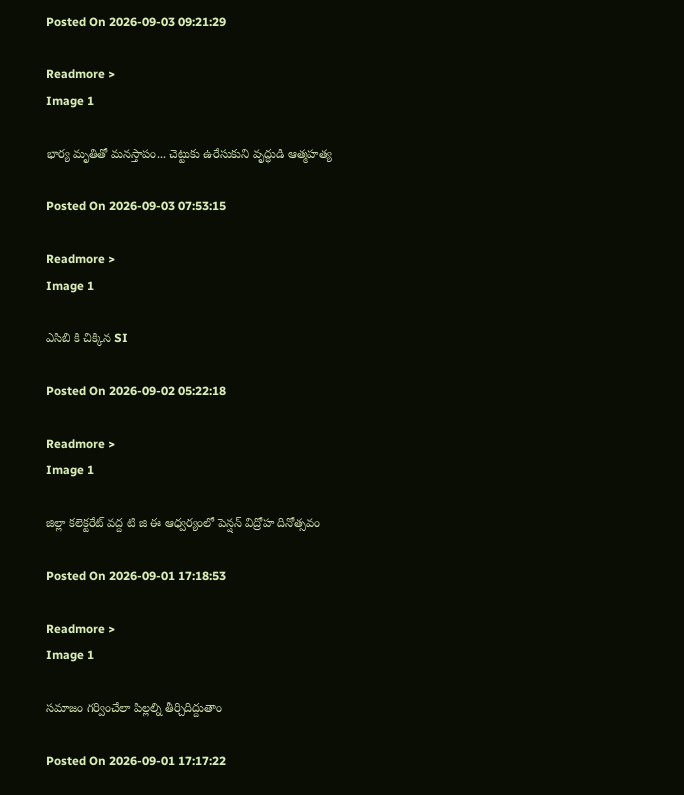Posted On 2026-09-03 09:21:29

Readmore >
Image 1

భార్య మృతితో మనస్తాపం... చెట్టుకు ఉరేసుకుని వృద్ధుడి ఆత్మహత్య

Posted On 2026-09-03 07:53:15

Readmore >
Image 1

ఎసిబి కి చిక్కిన SI

Posted On 2026-09-02 05:22:18

Readmore >
Image 1

జిల్లా కలెక్టరేట్ వద్ద టి జి ఈ ఆధ్వర్యంలో పెన్షన్ విద్రోహ దినోత్సవం

Posted On 2026-09-01 17:18:53

Readmore >
Image 1

సమాజం గర్వించేలా పిల్లల్ని తీర్చిదిద్దుతాం

Posted On 2026-09-01 17:17:22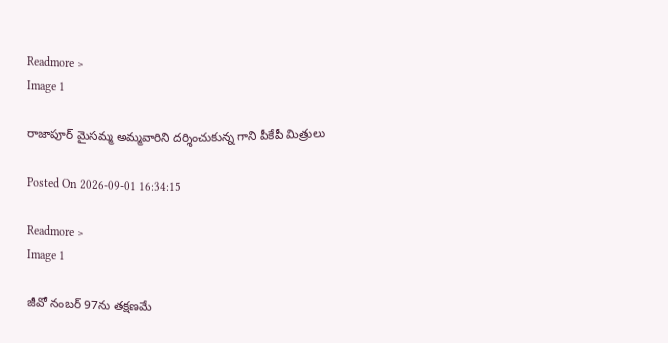Readmore >
Image 1

రాజాపూర్ మైసమ్మ అమ్మవారిని దర్శించుకున్న గాని పీకేపీ మిత్రులు

Posted On 2026-09-01 16:34:15

Readmore >
Image 1

జీవో నంబర్ 97ను తక్షణమే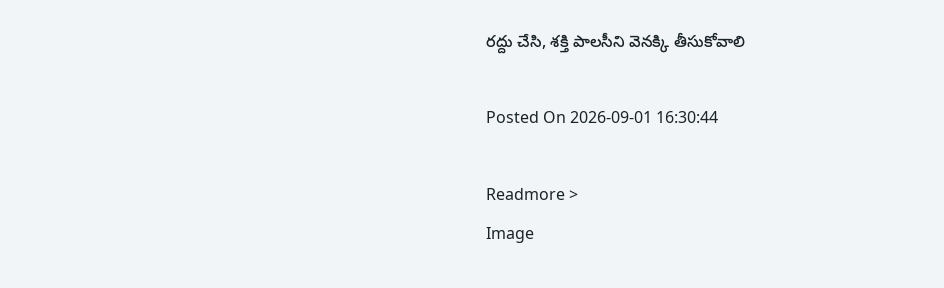రద్దు చేసి, శక్తి పాలసీని వెనక్కి తీసుకోవాలి

Posted On 2026-09-01 16:30:44

Readmore >
Image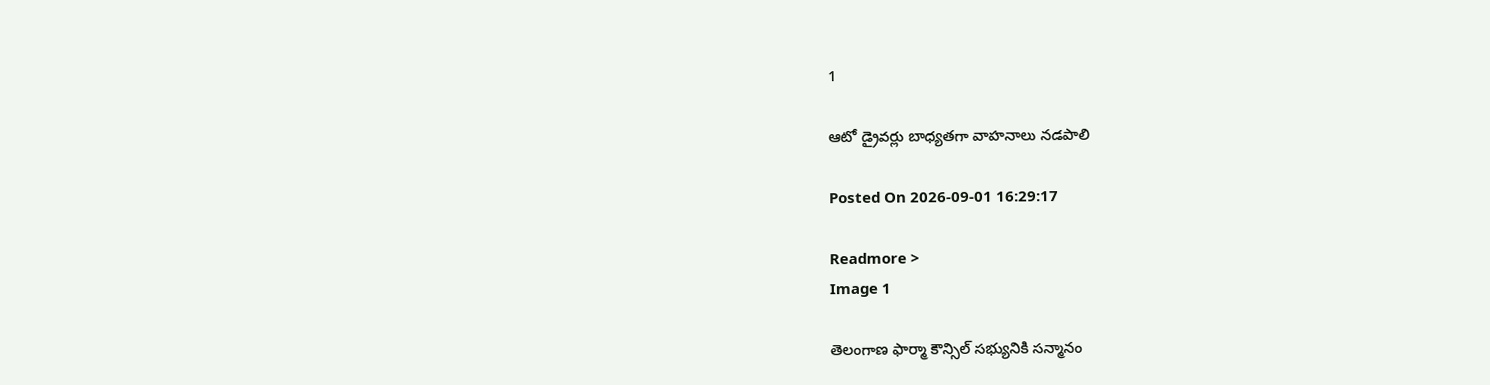1

ఆటో డ్రైవర్లు బాధ్యతగా వాహనాలు నడపాలి

Posted On 2026-09-01 16:29:17

Readmore >
Image 1

తెలంగాణ ఫార్మా కౌన్సిల్ సభ్యునికి సన్మానం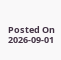Posted On 2026-09-01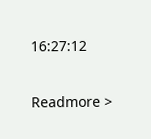16:27:12

Readmore >